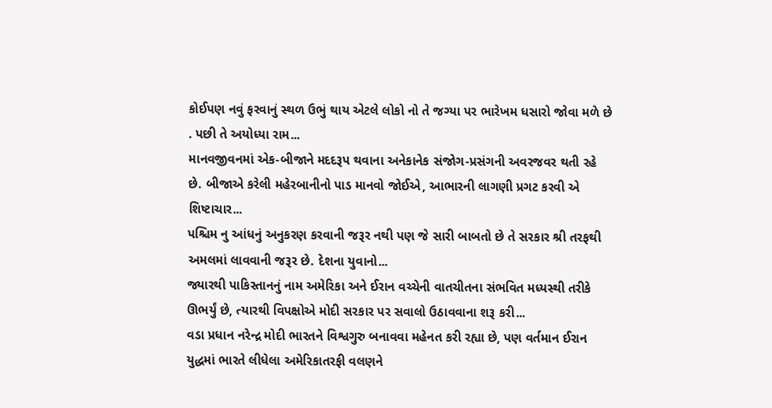કોઈપણ નવું ફરવાનું સ્થળ ઉભું થાય એટલે લોકો નો તે જગ્યા પર ભારેખમ ધસારો જોવા મળે છે . પછી તે અયોધ્યા રામ...
માનવજીવનમાં એક-બીજાને મદદરૂપ થવાના અનેકાનેક સંજોગ-પ્રસંગની અવરજવર થતી રહે છે. બીજાએ કરેલી મહેરબાનીનો પાડ માનવો જોઈએ, આભારની લાગણી પ્રગટ કરવી એ શિષ્ટાચાર...
પશ્ચિમ નુ આંધનું અનુકરણ કરવાની જરૂર નથી પણ જે સારી બાબતો છે તે સરકાર શ્રી તરફથી અમલમાં લાવવાની જરૂર છે. દેશના યુવાનો...
જ્યારથી પાકિસ્તાનનું નામ અમેરિકા અને ઈરાન વચ્ચેની વાતચીતના સંભવિત મધ્યસ્થી તરીકે ઊભર્યું છે, ત્યારથી વિપક્ષોએ મોદી સરકાર પર સવાલો ઉઠાવવાના શરૂ કરી...
વડા પ્રધાન નરેન્દ્ર મોદી ભારતને વિશ્વગુરુ બનાવવા મહેનત કરી રહ્યા છે, પણ વર્તમાન ઈરાન યુદ્ધમાં ભારતે લીધેલા અમેરિકાતરફી વલણને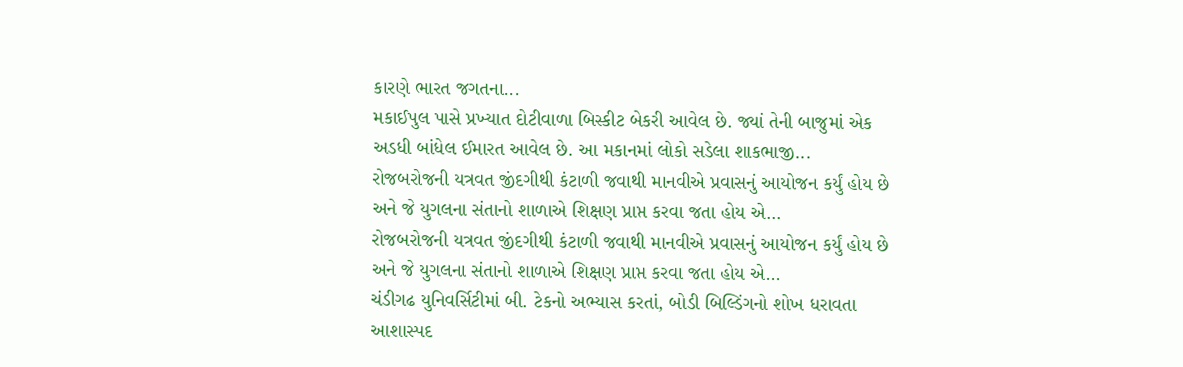કારણે ભારત જગતના...
મકાઈપુલ પાસે પ્રખ્યાત દોટીવાળા બિસ્કીટ બેકરી આવેલ છે. જ્યાં તેની બાજુમાં એક અડધી બાંધેલ ઈમારત આવેલ છે. આ મકાનમાં લોકો સડેલા શાકભાજી...
રોજબરોજની યત્રવત જીંદગીથી કંટાળી જવાથી માનવીએ પ્રવાસનું આયોજન કર્યું હોય છે અને જે યુગલના સંતાનો શાળાએ શિક્ષણ પ્રાપ્ત કરવા જતા હોય એ...
રોજબરોજની યત્રવત જીંદગીથી કંટાળી જવાથી માનવીએ પ્રવાસનું આયોજન કર્યું હોય છે અને જે યુગલના સંતાનો શાળાએ શિક્ષણ પ્રાપ્ત કરવા જતા હોય એ...
ચંડીગઢ યુનિવર્સિટીમાં બી. ટેકનો અભ્યાસ કરતાં, બોડી બિલ્ડિંગનો શોખ ધરાવતા આશાસ્પદ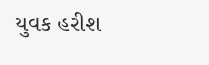યુવક હરીશ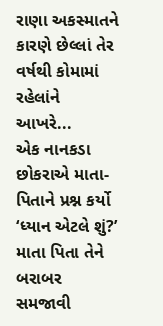રાણા અકસ્માતને કારણે છેલ્લાં તેર વર્ષથી કોમામાં રહેલાંને આખરે...
એક નાનકડા છોકરાએ માતા-પિતાને પ્રશ્ન કર્યો ‘ધ્યાન એટલે શું?’ માતા પિતા તેને બરાબર સમજાવી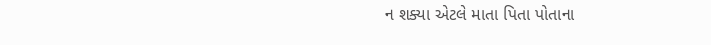ન શક્યા એટલે માતા પિતા પોતાના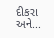દીકરા અને...